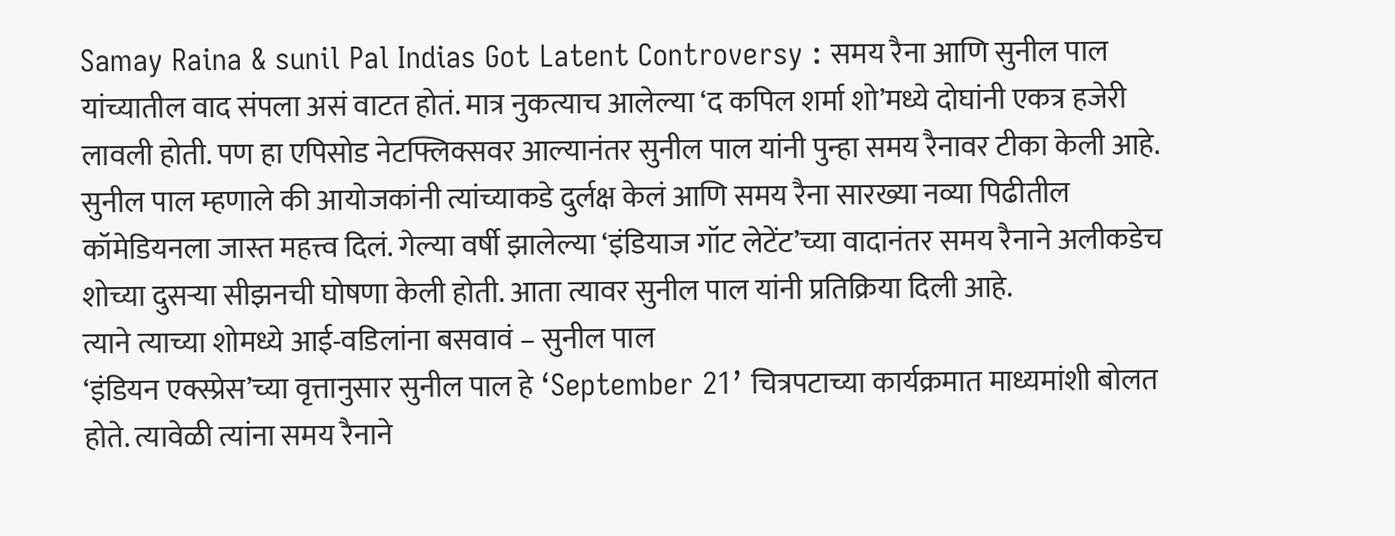Samay Raina & sunil Pal Indias Got Latent Controversy : समय रैना आणि सुनील पाल यांच्यातील वाद संपला असं वाटत होतं. मात्र नुकत्याच आलेल्या ‘द कपिल शर्मा शो’मध्ये दोघांनी एकत्र हजेरी लावली होती. पण हा एपिसोड नेटफ्लिक्सवर आल्यानंतर सुनील पाल यांनी पुन्हा समय रैनावर टीका केली आहे.
सुनील पाल म्हणाले की आयोजकांनी त्यांच्याकडे दुर्लक्ष केलं आणि समय रैना सारख्या नव्या पिढीतील कॉमेडियनला जास्त महत्त्व दिलं. गेल्या वर्षी झालेल्या ‘इंडियाज गॉट लेटेंट’च्या वादानंतर समय रैनाने अलीकडेच शोच्या दुसऱ्या सीझनची घोषणा केली होती. आता त्यावर सुनील पाल यांनी प्रतिक्रिया दिली आहे.
त्याने त्याच्या शोमध्ये आई-वडिलांना बसवावं – सुनील पाल
‘इंडियन एक्स्प्रेस’च्या वृत्तानुसार सुनील पाल हे ‘September 21’ चित्रपटाच्या कार्यक्रमात माध्यमांशी बोलत होते. त्यावेळी त्यांना समय रैनाने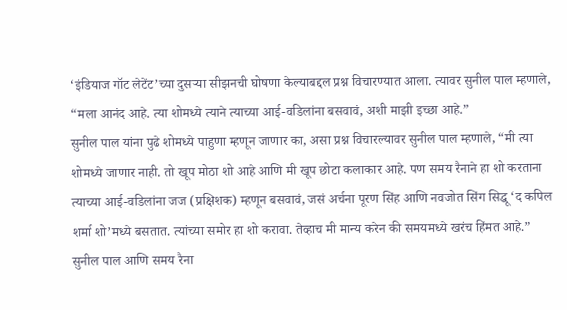‘इंडियाज गॉट लेटेंट’च्या दुसऱ्या सीझनची घोषणा केल्याबद्दल प्रश्न विचारण्यात आला. त्यावर सुनील पाल म्हणाले, “मला आनंद आहे. त्या शोमध्ये त्याने त्याच्या आई-वडिलांना बसवावं, अशी माझी इच्छा आहे.”
सुनील पाल यांना पुढे शोमध्ये पाहुणा म्हणून जाणार का, असा प्रश्न विचारल्यावर सुनील पाल म्हणाले, “मी त्या शोमध्ये जाणार नाही. तो खूप मोठा शो आहे आणि मी खूप छोटा कलाकार आहे. पण समय रैनाने हा शो करताना त्याच्या आई-वडिलांना जज (प्रक्षिशक) म्हणून बसवावं, जसं अर्चना पूरण सिंह आणि नवजोत सिंग सिद्धू ‘द कपिल शर्मा शो’मध्ये बसतात. त्यांच्या समोर हा शो करावा. तेव्हाच मी मान्य करेन की समयमध्ये खरंच हिंमत आहे.”
सुनील पाल आणि समय रैना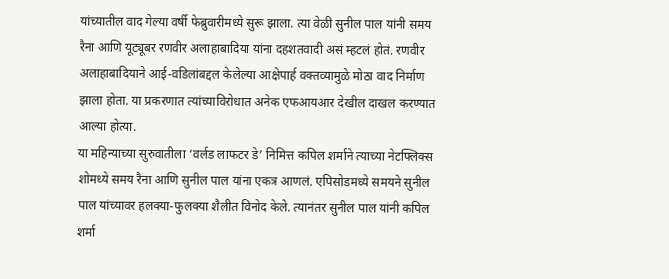यांच्यातील वाद गेल्या वर्षी फेब्रुवारीमध्ये सुरू झाला. त्या वेळी सुनील पाल यांनी समय रैना आणि यूट्यूबर रणवीर अलाहाबादिया यांना दहशतवादी असं म्हटलं होतं. रणवीर अलाहाबादियाने आई-वडिलांबद्दल केलेल्या आक्षेपार्ह वक्तव्यामुळे मोठा वाद निर्माण झाला होता. या प्रकरणात त्यांच्याविरोधात अनेक एफआयआर देखील दाखल करण्यात आल्या होत्या.
या महिन्याच्या सुरुवातीला ‘वर्लड लाफटर डे’ निमित्त कपिल शर्माने त्याच्या नेटफ्लिक्स शोमध्ये समय रैना आणि सुनील पाल यांना एकत्र आणलं. एपिसोडमध्ये समयने सुनील पाल यांच्यावर हलक्या-फुलक्या शैलीत विनोद केले. त्यानंतर सुनील पाल यांनी कपिल शर्मा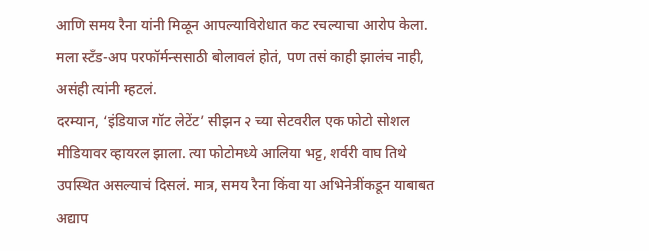आणि समय रैना यांनी मिळून आपल्याविरोधात कट रचल्याचा आरोप केला. मला स्टँड-अप परफॉर्मन्ससाठी बोलावलं होतं, पण तसं काही झालंच नाही, असंही त्यांनी म्हटलं.
दरम्यान, ‘इंडियाज गॉट लेटेंट’ सीझन २ च्या सेटवरील एक फोटो सोशल मीडियावर व्हायरल झाला. त्या फोटोमध्ये आलिया भट्ट, शर्वरी वाघ तिथे उपस्थित असल्याचं दिसलं. मात्र, समय रैना किंवा या अभिनेत्रींकडून याबाबत अद्याप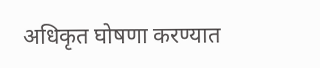अधिकृत घोषणा करण्यात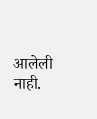आलेली नाही.